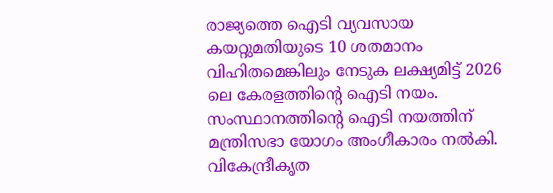രാജ്യത്തെ ഐടി വ്യവസായ കയറ്റുമതിയുടെ 10 ശതമാനം വിഹിതമെങ്കിലും നേടുക ലക്ഷ്യമിട്ട് 2026 ലെ കേരളത്തിന്റെ ഐടി നയം. സംസ്ഥാനത്തിന്റെ ഐടി നയത്തിന് മന്ത്രിസഭാ യോഗം അംഗീകാരം നല്‍കി. വികേന്ദ്രീകൃത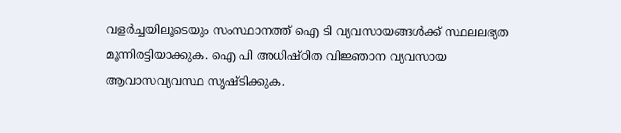വളര്‍ച്ചയിലൂടെയും സംസ്ഥാനത്ത് ഐ ടി വ്യവസായങ്ങള്‍ക്ക് സ്ഥലലഭ്യത മൂന്നിരട്ടിയാക്കുക. ഐ പി അധിഷ്ഠിത വിജ്ഞാന വ്യവസായ ആവാസവ്യവസ്ഥ സൃഷ്ടിക്കുക.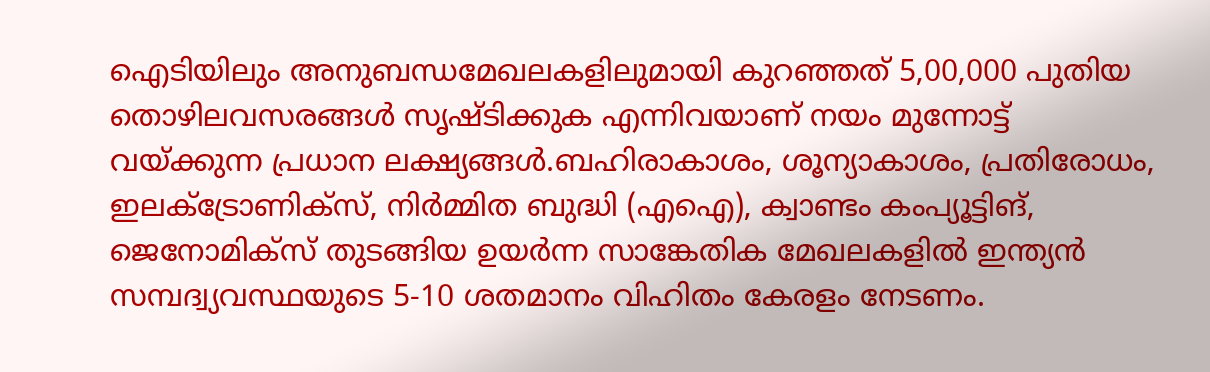ഐടിയിലും അനുബന്ധമേഖലകളിലുമായി കുറഞ്ഞത് 5,00,000 പുതിയ തൊഴിലവസരങ്ങള്‍ സൃഷ്ടിക്കുക എന്നിവയാണ് നയം മുന്നോട്ട് വയ്ക്കുന്ന പ്രധാന ലക്ഷ്യങ്ങള്‍.ബഹിരാകാശം, ശൂന്യാകാശം, പ്രതിരോധം, ഇലക്ട്രോണിക്സ്, നിര്‍മ്മിത ബുദ്ധി (എഐ), ക്വാണ്ടം കംപ്യൂട്ടിങ്, ജെനോമിക്‌സ് തുടങ്ങിയ ഉയര്‍ന്ന സാങ്കേതിക മേഖലകളില്‍ ഇന്ത്യന്‍ സമ്പദ്വ്യവസ്ഥയുടെ 5-10 ശതമാനം വിഹിതം കേരളം നേടണം.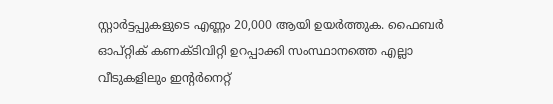സ്റ്റാര്‍ട്ടപ്പുകളുടെ എണ്ണം 20,000 ആയി ഉയര്‍ത്തുക. ഫൈബര്‍ ഓപ്റ്റിക് കണക്ടിവിറ്റി ഉറപ്പാക്കി സംസ്ഥാനത്തെ എല്ലാ വീടുകളിലും ഇന്റര്‍നെറ്റ്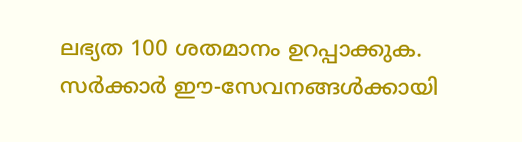ലഭ്യത 100 ശതമാനം ഉറപ്പാക്കുക. സര്‍ക്കാര്‍ ഈ-സേവനങ്ങള്‍ക്കായി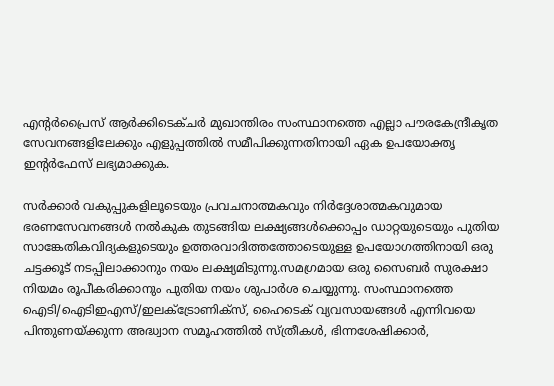എന്റര്‍പ്രൈസ് ആര്‍ക്കിടെക്ചര്‍ മുഖാന്തിരം സംസ്ഥാനത്തെ എല്ലാ പൗരകേന്ദ്രീകൃത സേവനങ്ങളിലേക്കും എളുപ്പത്തില്‍ സമീപിക്കുന്നതിനായി ഏക ഉപയോക്തൃ ഇന്റര്‍ഫേസ് ലഭ്യമാക്കുക.

സര്‍ക്കാര്‍ വകുപ്പുകളിലൂടെയും പ്രവചനാത്മകവും നിര്‍ദ്ദേശാത്മകവുമായ ഭരണസേവനങ്ങള്‍ നല്‍കുക തുടങ്ങിയ ലക്ഷ്യങ്ങള്‍ക്കൊപ്പം ഡാറ്റയുടെയും പുതിയ സാങ്കേതികവിദ്യകളുടെയും ഉത്തരവാദിത്തത്തോടെയുള്ള ഉപയോഗത്തിനായി ഒരു ചട്ടക്കൂട് നടപ്പിലാക്കാനും നയം ലക്ഷ്യമിടുന്നു.സമഗ്രമായ ഒരു സൈബര്‍ സുരക്ഷാ നിയമം രൂപീകരിക്കാനും പുതിയ നയം ശുപാര്‍ശ ചെയ്യുന്നു. സംസ്ഥാനത്തെ ഐടി/ഐടിഇഎസ്/ഇലക്ട്രോണിക്സ്, ഹൈടെക് വ്യവസായങ്ങള്‍ എന്നിവയെ പിന്തുണയ്ക്കുന്ന അദ്ധ്വാന സമൂഹത്തില്‍ സ്ത്രീകള്‍, ഭിന്നശേഷിക്കാര്‍,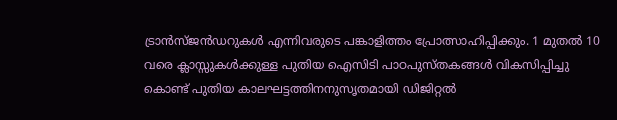ട്രാന്‍സ്ജന്‍ഡറുകള്‍ എന്നിവരുടെ പങ്കാളിത്തം പ്രോത്സാഹിപ്പിക്കും. 1 മുതല്‍ 10 വരെ ക്ലാസ്സുകള്‍ക്കുള്ള പുതിയ ഐസിടി പാഠപുസ്തകങ്ങള്‍ വികസിപ്പിച്ചു കൊണ്ട് പുതിയ കാലഘട്ടത്തിനനുസൃതമായി ഡിജിറ്റല്‍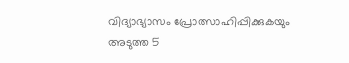വിദ്യാഭ്യാസം പ്രോത്സാഹിപ്പിക്കുകയും അടുത്ത 5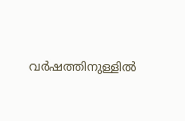വര്‍ഷത്തിനുള്ളില്‍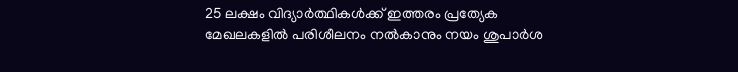25 ലക്ഷം വിദ്യാര്‍ത്ഥികള്‍ക്ക് ഇത്തരം പ്രത്യേക മേഖലകളില്‍ പരിശീലനം നല്‍കാനും നയം ശുപാര്‍ശ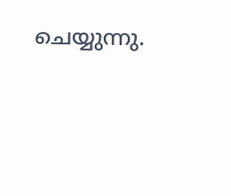ചെയ്യുന്നു.